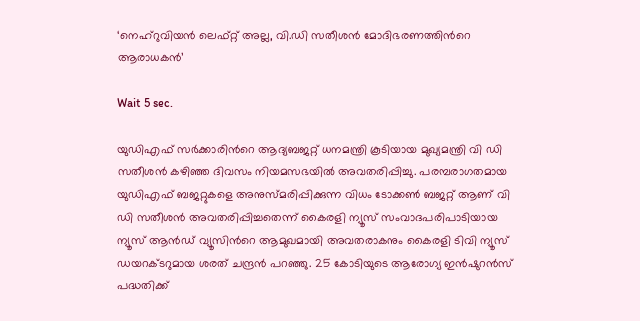‘നെഹ്റുവിയൻ ലെഫ്റ്റ് അല്ല, വി.ഡി സതീശൻ മോദിഭരണത്തിന്‍റെ ആരാധകൻ’

Wait 5 sec.

യുഡിഎഫ് സർക്കാരിന്‍റെ ആദ്യബജറ്റ് ധനമന്ത്രി കൂടിയായ മുഖ്യമന്ത്രി വി ഡി സതീശൻ കഴിഞ്ഞ ദിവസം നിയമസഭയിൽ അവതരിപ്പിച്ചു. പരമ്പരാഗതമായ യുഡിഎഫ് ബജറ്റുകളെ അനുസ്മരിപ്പിക്കുന്ന വിധം ടോക്കൺ ബജറ്റ് ആണ് വി ഡി സതീശൻ അവതരിപ്പിച്ചതെന്ന് കൈരളി ന്യൂസ് സംവാദപരിപാടിയായ ന്യൂസ് ആൻഡ് വ്യൂസിന്‍റെ ആമുഖമായി അവതരാകനും കൈരളി ടിവി ന്യൂസ് ഡയറക്ടറുമായ ശരത് ചന്ദ്രൻ പറഞ്ഞു. 25 കോടിയുടെ ആരോഗ്യ ഇൻഷുറൻസ് പദ്ധതിക്ക്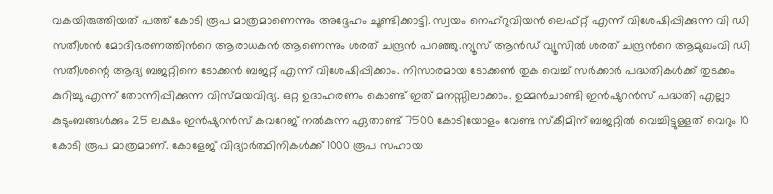വകയിരുത്തിയത് പത്ത് കോടി രൂപ മാത്രമാണെന്നും അദ്ദേഹം ചൂണ്ടിക്കാട്ടി. സ്വയം നെഹ്റുവിയൻ ലെഫ്റ്റ് എന്ന് വിശേഷിപ്പിക്കുന്ന വി ഡി സതീശൻ മോദിഭരണത്തിന്‍റെ ആരാധകൻ ആണെന്നും ശരത് ചന്ദ്രൻ പറഞ്ഞു.ന്യൂസ് ആൻഡ് വ്യൂസിൽ ശരത് ചന്ദ്രന്‍റെ ആമുഖംവി ഡി സതീശന്റെ ആദ്യ ബജറ്റിനെ ടോക്കൻ ബജറ്റ് എന്ന് വിശേഷിപ്പിക്കാം. നിസാരമായ ടോക്കൺ തുക വെച്ച് സർക്കാർ പദ്ധതികൾക്ക് തുടക്കം കുറിച്ചു എന്ന് തോന്നിപ്പിക്കുന്ന വിസ്മയവിദ്യ. ഒറ്റ ഉദാഹരണം കൊണ്ട് ഇത് മനസ്സിലാക്കാം. ഉമ്മൻചാണ്ടി ഇൻഷുറൻസ് പദ്ധതി എല്ലാ കുടുംബങ്ങൾക്കും 25 ലക്ഷം ഇൻഷുറൻസ് കവറേജ് നൽകുന്ന ഏതാണ്ട് 7500 കോടിയോളം വേണ്ട സ്കീമിന് ബജറ്റിൽ വെച്ചിട്ടുള്ളത് വെറും 10 കോടി രൂപ മാത്രമാണ്. കോളേജ് വിദ്യാർത്ഥിനികൾക്ക് 1000 രൂപ സഹായ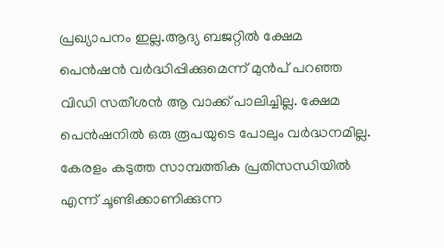പ്രഖ്യാപനം ഇല്ല.ആദ്യ ബജറ്റിൽ ക്ഷേമ പെൻഷൻ വർദ്ധിപ്പിക്കുമെന്ന് മുൻപ് പറഞ്ഞ വിഡി സതീശൻ ആ വാക്ക് പാലിച്ചില്ല. ക്ഷേമ പെൻഷനിൽ ഒരു രൂപയുടെ പോലും വർദ്ധനമില്ല. കേരളം കടുത്ത സാമ്പത്തിക പ്രതിസന്ധിയിൽ എന്ന് ചൂണ്ടിക്കാണിക്കുന്ന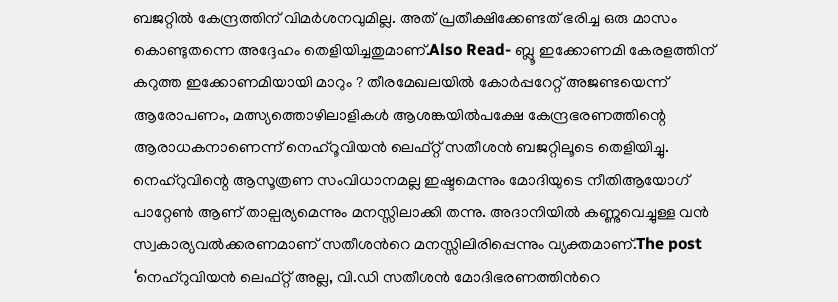ബജറ്റിൽ കേന്ദ്രത്തിന് വിമർശനവുമില്ല. അത് പ്രതീക്ഷിക്കേണ്ടത് ഭരിച്ച ഒരു മാസം കൊണ്ടുതന്നെ അദ്ദേഹം തെളിയിച്ചതുമാണ്.Also Read- ബ്ലൂ ഇക്കോണമി കേരളത്തിന് കറുത്ത ഇക്കോണമിയായി മാറും ? തീരമേഖലയിൽ കോർപ്പറേറ്റ് അജണ്ടയെന്ന് ആരോപണം, മത്സ്യത്തൊഴിലാളികൾ ആശങ്കയിൽപക്ഷേ കേന്ദ്രഭരണത്തിന്റെ ആരാധകനാണെന്ന് നെഹ്റൂവിയൻ ലെഫ്റ്റ് സതീശൻ ബജറ്റിലൂടെ തെളിയിച്ചു. നെഹ്റുവിന്റെ ആസൂത്രണ സംവിധാനമല്ല ഇഷ്ടമെന്നും മോദിയുടെ നീതിആയോഗ് പാറ്റേൺ ആണ് താല്പര്യമെന്നും മനസ്സിലാക്കി തന്നു. അദാനിയിൽ കണ്ണുവെച്ചുള്ള വൻ സ്വകാര്യവൽക്കരണമാണ് സതീശന്‍റെ മനസ്സിലിരിപ്പെന്നും വ്യക്തമാണ്.The post ‘നെഹ്റുവിയൻ ലെഫ്റ്റ് അല്ല, വി.ഡി സതീശൻ മോദിഭരണത്തിന്‍റെ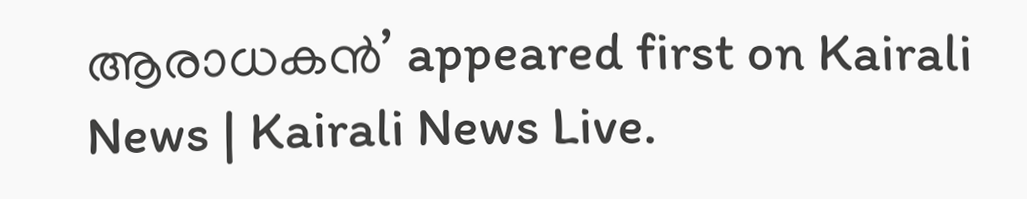ആരാധകൻ’ appeared first on Kairali News | Kairali News Live.